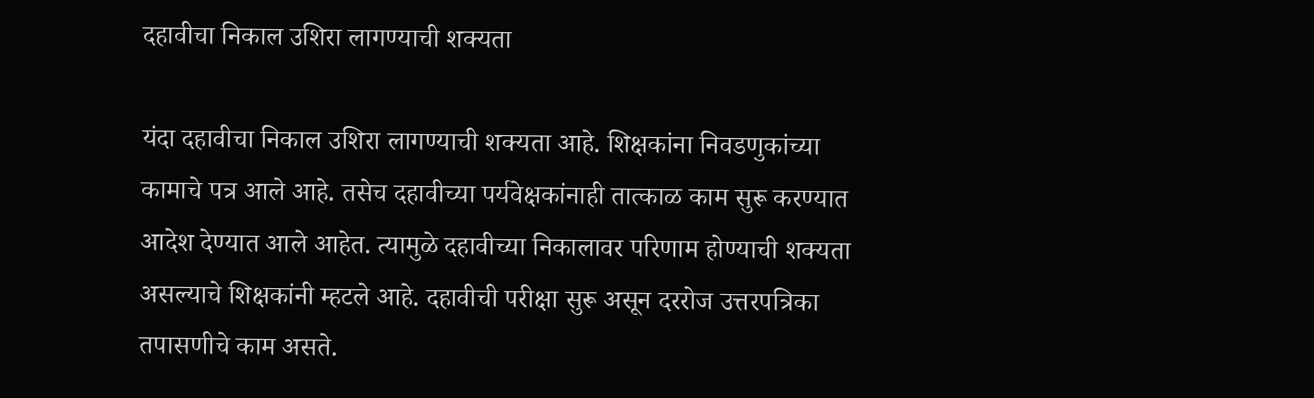दहावीचा निकाल उशिरा लागण्याची शक्यता

यंदा दहावीचा निकाल उशिरा लागण्याची शक्यता आहे. शिक्षकांना निवडणुकांच्या कामाचे पत्र आले आहे. तसेच दहावीच्या पर्यवेक्षकांनाही तात्काळ काम सुरू करण्यात आदेश देण्यात आले आहेत. त्यामुळे दहावीच्या निकालावर परिणाम होण्याची शक्यता असल्याचे शिक्षकांनी म्हटले आहे. दहावीची परीक्षा सुरू असून दररोज उत्तरपत्रिका तपासणीचे काम असते.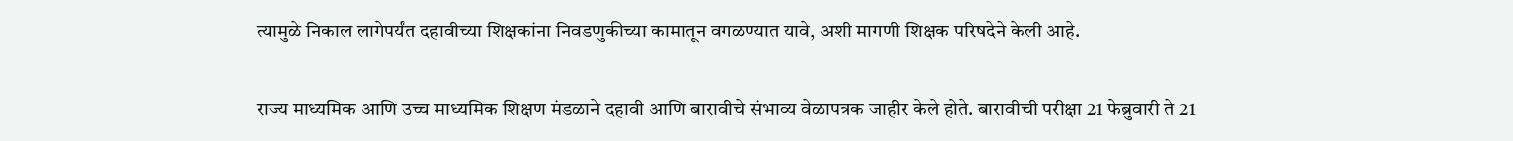त्यामुळे निकाल लागेपर्यंत दहावीच्या शिक्षकांना निवडणुकीच्या कामातून वगळण्यात यावे, अशी मागणी शिक्षक परिषदेने केली आहे.

राज्य माध्यमिक आणि उच्च माध्यमिक शिक्षण मंडळाने दहावी आणि बारावीचे संभाव्य वेळापत्रक जाहीर केले होते. बारावीची परीक्षा 21 फेब्रुवारी ते 21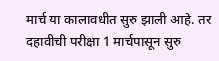मार्च या कालावधीत सुरु झाली आहे. तर दहावीची परीक्षा 1 मार्चपासून सुरु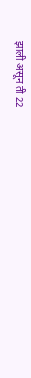झाली असून ती 22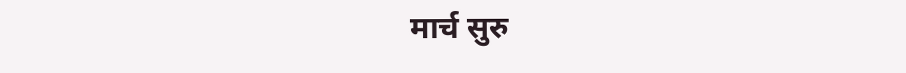मार्च सुरु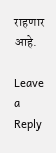राहणार आहे.

Leave a Reply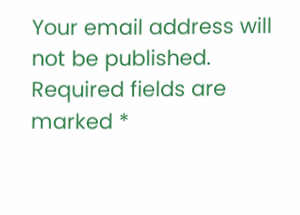Your email address will not be published. Required fields are marked *